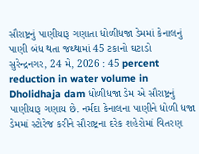સૌરાષ્ટ્રનું પાણીયારૂ ગણાતા ધોળીધજા ડેમમાં કેનાલનું પાણી બંધ થતા જથ્થામાં 45 ટકાનો ઘટાડો
સુરેન્દ્રનગર, 24 મે, 2026 : 45 percent reduction in water volume in Dholidhaja dam ધોળીધજા ડેમ એ સૌરાષ્ટ્રનું પાણીયારૂ ગણાય છે. નર્મદા કેનાલના પાણીને ધોળી ધજા ડેમમાં સ્ટોરેજ કરીને સૌરાષ્ટ્રના દરેક શહેરોમાં વિતરણ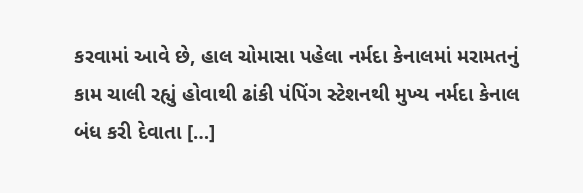કરવામાં આવે છે, હાલ ચોમાસા પહેલા નર્મદા કેનાલમાં મરામતનું કામ ચાલી રહ્યું હોવાથી ઢાંકી પંપિંગ સ્ટેશનથી મુખ્ય નર્મદા કેનાલ બંધ કરી દેવાતા […]